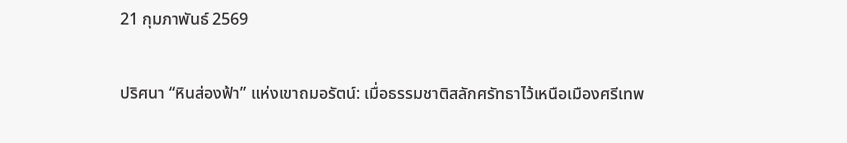21 กุมภาพันธ์ 2569

ปริศนา “หินส่องฟ้า” แห่งเขาถมอรัตน์: เมื่อธรรมชาติสลักศรัทธาไว้เหนือเมืองศรีเทพ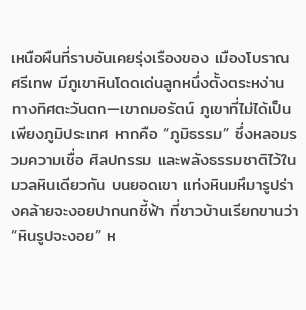เหนือผืนที่ราบอันเคยรุ่งเรืองของ เมืองโบราณศรีเทพ มีภูเขาหินโดดเด่นลูกหนึ่งตั้งตระหง่านทางทิศตะวันตก—เขาถมอรัตน์ ภูเขาที่ไม่ได้เป็นเพียงภูมิประเทศ หากคือ “ภูมิธรรม” ซึ่งหลอมรวมความเชื่อ ศิลปกรรม และพลังธรรมชาติไว้ในมวลหินเดียวกัน บนยอดเขา แท่งหินมหึมารูปร่างคล้ายจะงอยปากนกชี้ฟ้า ที่ชาวบ้านเรียกขานว่า “หินรูปจะงอย” ห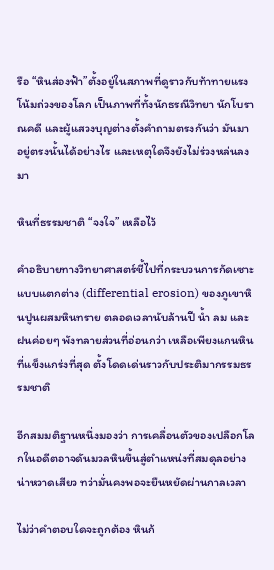รือ “หินส่องฟ้า”ตั้งอยู่ในสภาพที่ดูราวกับท้าทายแรงโน้มถ่วงของโลก เป็นภาพที่ทั้งนักธรณีวิทยา นักโบราณคดี และผู้แสวงบุญต่างตั้งคำถามตรงกันว่า มันมาอยู่ตรงนั้นได้อย่างไร และเหตุใดจึงยังไม่ร่วงหล่นลงมา

หินที่ธรรมชาติ “จงใจ” เหลือไว้

คำอธิบายทางวิทยาศาสตร์ชี้ไปที่กระบวนการกัดเซาะแบบแตกต่าง (differential erosion) ของภูเขาหินปูนผสมหินทราย ตลอดเวลานับล้านปี น้ำ ลม และฝนค่อยๆ พังทลายส่วนที่อ่อนกว่า เหลือเพียงแกนหินที่แข็งแกร่งที่สุด ตั้งโดดเด่นราวกับประติมากรรมธรรมชาติ

อีกสมมติฐานหนึ่งมองว่า การเคลื่อนตัวของเปลือกโลกในอดีตอาจดันมวลหินขึ้นสู่ตำแหน่งที่สมดุลอย่างน่าหวาดเสียว ทว่ามั่นคงพอจะยืนหยัดผ่านกาลเวลา

ไม่ว่าคำตอบใดจะถูกต้อง หินก้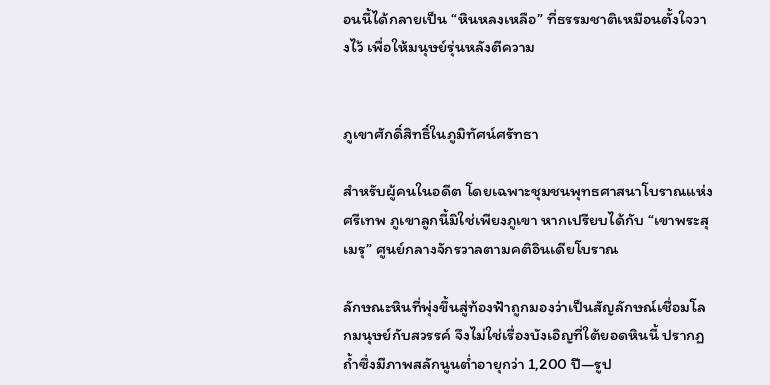อนนี้ได้กลายเป็น “หินหลงเหลือ” ที่ธรรมชาติเหมือนตั้งใจวางไว้ เพื่อให้มนุษย์รุ่นหลังตีความ


ภูเขาศักดิ์สิทธิ์ในภูมิทัศน์ศรัทธา

สำหรับผู้คนในอดีต โดยเฉพาะชุมชนพุทธศาสนาโบราณแห่งศรีเทพ ภูเขาลูกนี้มิใช่เพียงภูเขา หากเปรียบได้กับ “เขาพระสุเมรุ” ศูนย์กลางจักรวาลตามคติอินเดียโบราณ

ลักษณะหินที่พุ่งขึ้นสู่ท้องฟ้าถูกมองว่าเป็นสัญลักษณ์เชื่อมโลกมนุษย์กับสวรรค์ จึงไม่ใช่เรื่องบังเอิญที่ใต้ยอดหินนี้ ปรากฏถ้ำซึ่งมีภาพสลักนูนต่ำอายุกว่า 1,200 ปี—รูป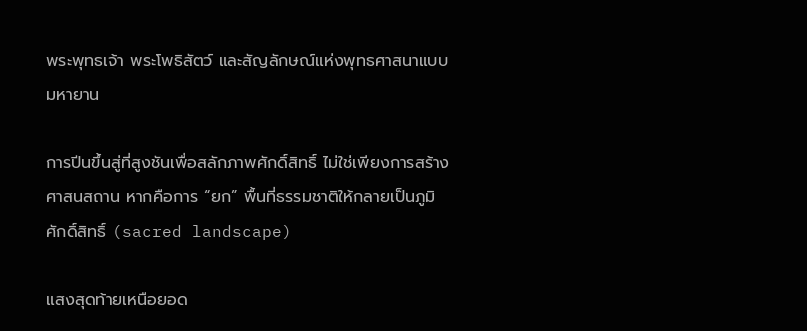พระพุทธเจ้า พระโพธิสัตว์ และสัญลักษณ์แห่งพุทธศาสนาแบบมหายาน

การปีนขึ้นสู่ที่สูงชันเพื่อสลักภาพศักดิ์สิทธิ์ ไม่ใช่เพียงการสร้างศาสนสถาน หากคือการ “ยก” พื้นที่ธรรมชาติให้กลายเป็นภูมิศักดิ์สิทธิ์ (sacred landscape)

แสงสุดท้ายเหนือยอด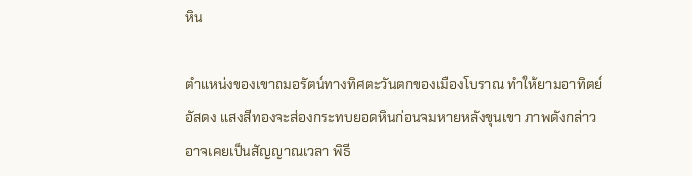หิน

ตำแหน่งของเขาถมอรัตน์ทางทิศตะวันตกของเมืองโบราณ ทำให้ยามอาทิตย์อัสดง แสงสีทองจะส่องกระทบยอดหินก่อนจมหายหลังขุนเขา ภาพดังกล่าวอาจเคยเป็นสัญญาณเวลา พิธี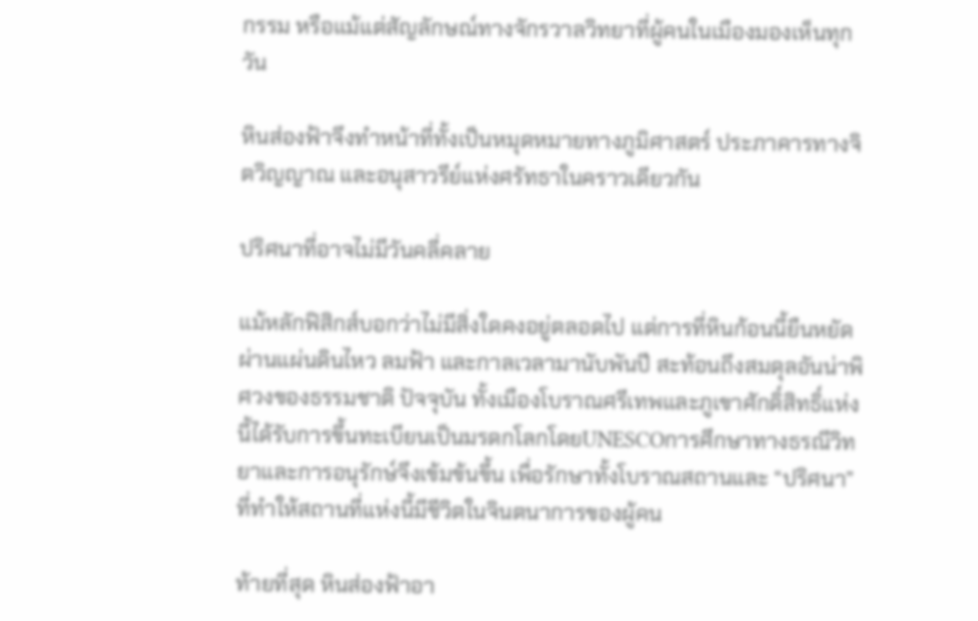กรรม หรือแม้แต่สัญลักษณ์ทางจักรวาลวิทยาที่ผู้คนในเมืองมองเห็นทุกวัน

หินส่องฟ้าจึงทำหน้าที่ทั้งเป็นหมุดหมายทางภูมิศาสตร์ ประภาคารทางจิตวิญญาณ และอนุสาวรีย์แห่งศรัทธาในคราวเดียวกัน

ปริศนาที่อาจไม่มีวันคลี่คลาย

แม้หลักฟิสิกส์บอกว่าไม่มีสิ่งใดคงอยู่ตลอดไป แต่การที่หินก้อนนี้ยืนหยัดผ่านแผ่นดินไหว ลมฟ้า และกาลเวลามานับพันปี สะท้อนถึงสมดุลอันน่าพิศวงของธรรมชาติ ปัจจุบัน ทั้งเมืองโบราณศรีเทพและภูเขาศักดิ์สิทธิ์แห่งนี้ได้รับการขึ้นทะเบียนเป็นมรดกโลกโดยUNESCOการศึกษาทางธรณีวิทยาและการอนุรักษ์จึงเข้มข้นขึ้น เพื่อรักษาทั้งโบราณสถานและ “ปริศนา” ที่ทำให้สถานที่แห่งนี้มีชีวิตในจินตนาการของผู้คน

ท้ายที่สุด หินส่องฟ้าอา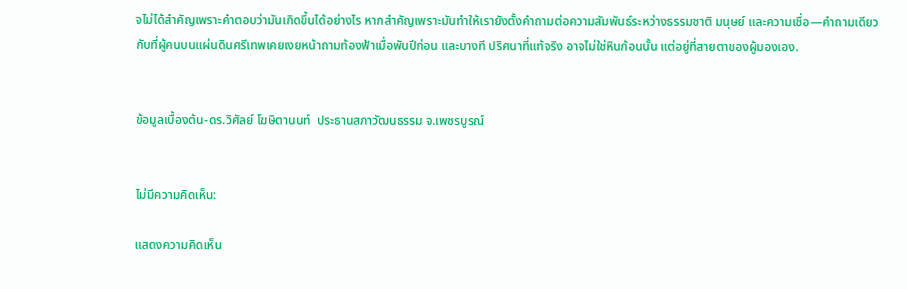จไม่ได้สำคัญเพราะคำตอบว่ามันเกิดขึ้นได้อย่างไร หากสำคัญเพราะมันทำให้เรายังตั้งคำถามต่อความสัมพันธ์ระหว่างธรรมชาติ มนุษย์ และความเชื่อ—คำถามเดียวกับที่ผู้คนบนแผ่นดินศรีเทพเคยเงยหน้าถามท้องฟ้าเมื่อพันปีก่อน และบางที ปริศนาที่แท้จริง อาจไม่ใช่หินก้อนนั้น แต่อยู่ที่สายตาของผู้มองเอง.


ข้อมูลเบื้องต้น-ดร.วิศัลย์ โฆษิตานนท์  ประธานสภาวัฒนธรรม จ.เพชรบูรณ์


ไม่มีความคิดเห็น:

แสดงความคิดเห็น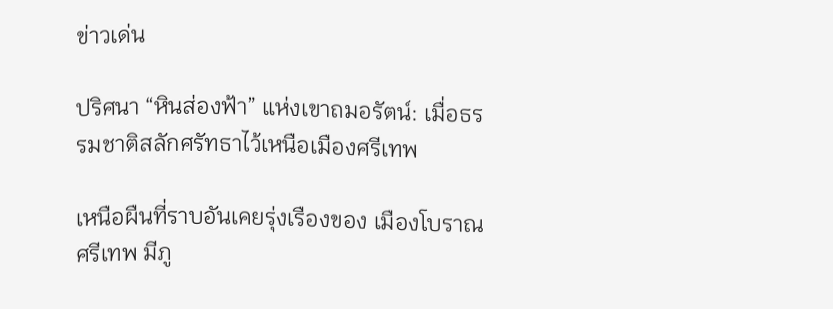ข่าวเด่น

ปริศนา “หินส่องฟ้า” แห่งเขาถมอรัตน์: เมื่อธรรมชาติสลักศรัทธาไว้เหนือเมืองศรีเทพ

เหนือผืนที่ราบอันเคยรุ่งเรืองของ เมืองโบราณศรีเทพ มีภู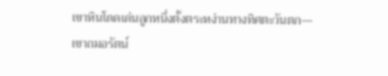เขาหินโดดเด่นลูกหนึ่งตั้งตระหง่านทางทิศตะวันตก— เขาถมอรัตน์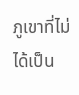ภูเขาที่ไม่ได้เป็น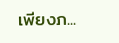เพียงภ...